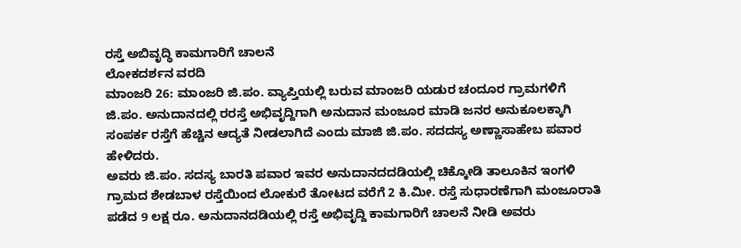ರಸ್ತೆ ಅಬಿವೃದ್ಧಿ ಕಾಮಗಾರಿಗೆ ಚಾಲನೆ
ಲೋಕದರ್ಶನ ವರದಿ
ಮಾಂಜರಿ 26: ಮಾಂಜರಿ ಜಿ.ಪಂ. ವ್ಯಾಪ್ತಿಯಲ್ಲಿ ಬರುವ ಮಾಂಜರಿ ಯಡುರ ಚಂದೂರ ಗ್ರಾಮಗಳಿಗೆ ಜಿ.ಪಂ. ಅನುದಾನದಲ್ಲಿ ರರಸ್ತೆ ಅಭಿವೃದ್ದಿಗಾಗಿ ಅನುದಾನ ಮಂಜೂರ ಮಾಡಿ ಜನರ ಅನುಕೂಲಕ್ಕಾಗಿ ಸಂಪರ್ಕ ರಸ್ತೆಗೆ ಹೆಚ್ಚಿನ ಆದ್ಯತೆ ನೀಡಲಾಗಿದೆ ಎಂದು ಮಾಜಿ ಜಿ.ಪಂ. ಸದದಸ್ಯ ಅಣ್ಣಾಸಾಹೇಬ ಪವಾರ ಹೇಳಿದರು.
ಅವರು ಜಿ.ಪಂ. ಸದಸ್ಯ ಬಾರತಿ ಪವಾರ ಇವರ ಅನುದಾನದದಡಿಯಲ್ಲಿ ಚಿಕ್ಕೋಡಿ ತಾಲೂಕಿನ ಇಂಗಳಿ ಗ್ರಾಮದ ಶೇಡಬಾಳ ರಸ್ತೆಯಿಂದ ಲೋಕುರೆ ತೋಟದ ವರೆಗೆ 2 ಕಿ.ಮೀ. ರಸ್ತೆ ಸುಧಾರಣೆಗಾಗಿ ಮಂಜೂರಾತಿ ಪಡೆದ 9 ಲಕ್ಷ ರೂ. ಅನುದಾನದಡಿಯಲ್ಲಿ ರಸ್ತೆ ಅಭಿವೃದ್ದಿ ಕಾಮಗಾರಿಗೆ ಚಾಲನೆ ನೀಡಿ ಅವರು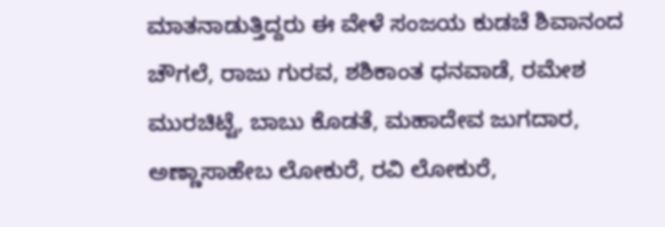ಮಾತನಾಡುತ್ತಿದ್ದರು ಈ ವೇಳೆ ಸಂಜಯ ಕುಡಚೆ ಶಿವಾನಂದ ಚೌಗಲೆ, ರಾಜು ಗುರವ, ಶಶಿಕಾಂತ ಧನವಾಡೆ, ರಮೇಶ ಮುರಚಿಟ್ಟೆ, ಬಾಬು ಕೊಡತೆ, ಮಹಾದೇವ ಜುಗದಾರ, ಅಣ್ಣಾಸಾಹೇಬ ಲೋಕುರೆ, ರವಿ ಲೋಕುರೆ,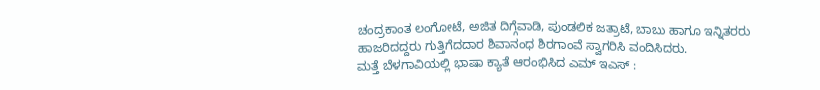ಚಂದ್ರಕಾಂತ ಲಂಗೋಟೆ, ಅಜಿತ ದಿಗ್ಗೆವಾಡಿ, ಪುಂಡಲಿಕ ಜತ್ರಾಟೆ, ಬಾಬು ಹಾಗೂ ಇನ್ನಿತರರು ಹಾಜರಿದದ್ದರು ಗುತ್ತಿಗೆದದಾರ ಶಿವಾನಂಧ ಶಿರಗಾಂವೆ ಸ್ವಾಗರಿಸಿ ವಂದಿಸಿದರು.
ಮತ್ತೆ ಬೆಳಗಾವಿಯಲ್ಲಿ ಭಾಷಾ ಕ್ಯಾತೆ ಆರಂಭಿಸಿದ ಎಮ್ ಇಎಸ್ :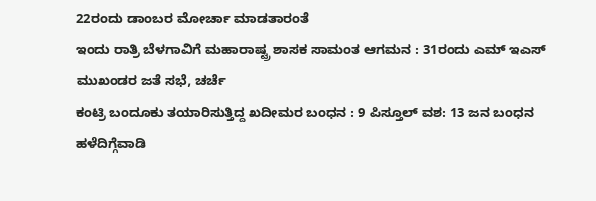22ರಂದು ಡಾಂಬರ ಮೋರ್ಚಾ ಮಾಡತಾರಂತೆ
ಇಂದು ರಾತ್ರಿ ಬೆಳಗಾವಿಗೆ ಮಹಾರಾಷ್ಟ್ರ ಶಾಸಕ ಸಾಮಂತ ಆಗಮನ : 31ರಂದು ಎಮ್ ಇಎಸ್ ಮುಖಂಡರ ಜತೆ ಸಭೆ, ಚರ್ಚೆ
ಕಂಟ್ರಿ ಬಂದೂಕು ತಯಾರಿಸುತ್ತಿದ್ದ ಖದೀಮರ ಬಂಧನ : 9 ಪಿಸ್ತೂಲ್ ವಶ: 13 ಜನ ಬಂಧನ
ಹಳೆದಿಗ್ಗೆವಾಡಿ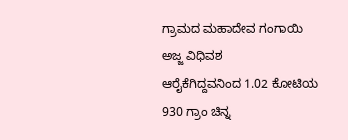ಗ್ರಾಮದ ಮಹಾದೇವ ಗಂಗಾಯಿ ಅಜ್ಜ ವಿಧಿವಶ
ಆರೈಕೆಗಿದ್ದವನಿಂದ 1.02 ಕೋಟಿಯ 930 ಗ್ರಾಂ ಚಿನ್ನ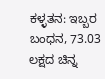ಕಳ್ಳತನ: ಇಬ್ಬರ ಬಂಧನ, 73.03 ಲಕ್ಷದ ಚಿನ್ನ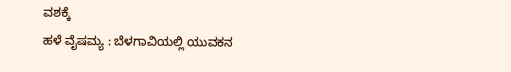ವಶಕ್ಕೆ
ಹಳೆ ವೈಷಮ್ಯ : ಬೆಳಗಾವಿಯಲ್ಲಿ ಯುವಕನ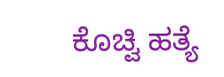ಕೊಚ್ವಿ ಹತ್ಯೆ